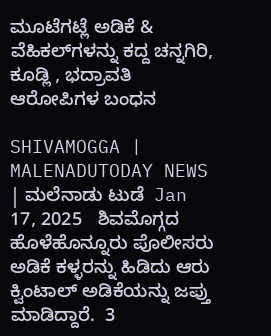ಮೂಟೆಗಟ್ಲೆ ಅಡಿಕೆ & ವೆಹಿಕಲ್‌ಗಳನ್ನು ಕದ್ದ ಚನ್ನಗಿರಿ, ಕೂಡ್ಲಿ , ಭದ್ರಾವತಿ ಆರೋಪಿಗಳ ಬಂಧನ

SHIVAMOGGA | MALENADUTODAY NEWS | ಮಲೆನಾಡು ಟುಡೆ  Jan 17, 2025   ಶಿವಮೊಗ್ಗದ ಹೊಳೆಹೊನ್ನೂರು ಪೊಲೀಸರು ಅಡಿಕೆ ಕಳ್ಳರನ್ನು ಹಿಡಿದು ಆರು ಕ್ವಿಂಟಾಲ್‌ ಅಡಿಕೆಯನ್ನು ಜಪ್ತು ಮಾಡಿದ್ದಾರೆ.  3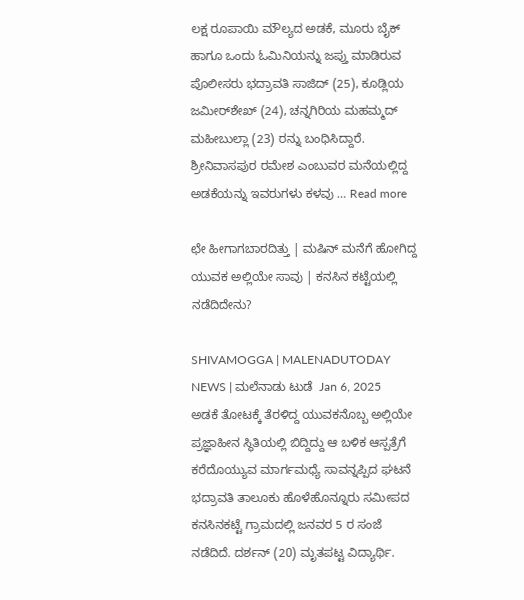ಲಕ್ಷ ರೂಪಾಯಿ ಮೌಲ್ಯದ ಅಡಕೆ, ಮೂರು ಬೈಕ್ ಹಾಗೂ ಒಂದು ಓಮಿನಿಯನ್ನು ಜಪ್ತು ಮಾಡಿರುವ ಪೊಲೀಸರು ಭದ್ರಾವತಿ ಸಾಜಿದ್ (25), ಕೂಡ್ಲಿಯ ಜಮೀರ್‌ಶೇಖ್ (24), ಚನ್ನಗಿರಿಯ ಮಹಮ್ಮದ್ ಮಹೀಬುಲ್ಲಾ (23) ರನ್ನು ಬಂಧಿಸಿದ್ದಾರೆ.    ಶ್ರೀನಿವಾಸಪುರ ರಮೇಶ ಎಂಬುವರ ಮನೆಯಲ್ಲಿದ್ದ ಅಡಕೆಯನ್ನು ಇವರುಗಳು ಕಳವು … Read more

ಛೇ ಹೀಗಾಗಬಾರದಿತ್ತು | ಮಷಿನ್‌ ಮನೆಗೆ ಹೋಗಿದ್ದ ಯುವಕ ಅಲ್ಲಿಯೇ ಸಾವು | ಕನಸಿನ ಕಟ್ಟೆಯಲ್ಲಿ ನಡೆದಿದೇನು?

SHIVAMOGGA | MALENADUTODAY NEWS | ಮಲೆನಾಡು ಟುಡೆ  Jan 6, 2025   ಅಡಕೆ ತೋಟಕ್ಕೆ ತೆರಳಿದ್ದ ಯುವಕನೊಬ್ಬ ಅಲ್ಲಿಯೇ ಪ್ರಜ್ಞಾಹೀನ ಸ್ಥಿತಿಯಲ್ಲಿ ಬಿದ್ದಿದ್ದು ಆ ಬಳಿಕ ಆಸ್ಪತ್ರೆಗೆ ಕರೆದೊಯ್ಯುವ ಮಾರ್ಗಮಧ್ಯೆ ಸಾವನ್ನಪ್ಪಿದ ಘಟನೆ  ಭದ್ರಾವತಿ ತಾಲೂಕು ಹೊಳೆಹೊನ್ನೂರು ಸಮೀಪದ ಕನಸಿನಕಟ್ಟೆ ಗ್ರಾಮದಲ್ಲಿ ಜನವರ 5 ರ ಸಂಜೆ ನಡೆದಿದೆ. ದರ್ಶನ್ (20) ಮೃತಪಟ್ಟ ವಿದ್ಯಾರ್ಥಿ.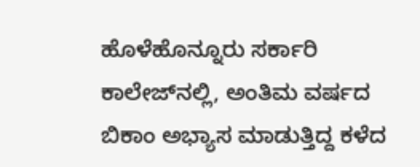ಹೊಳೆಹೊನ್ನೂರು ಸರ್ಕಾರಿ ಕಾಲೇಜ್‌ನಲ್ಲಿ, ಅಂತಿಮ ವರ್ಷದ ಬಿಕಾಂ ಅಭ್ಯಾಸ ಮಾಡುತ್ತಿದ್ದ ಕಳೆದ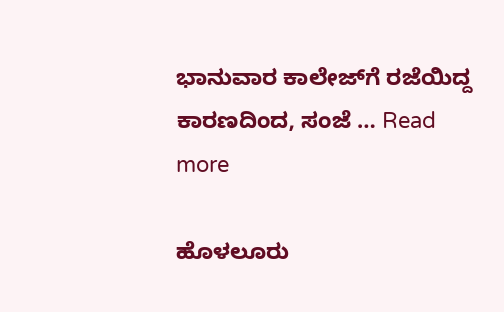ಭಾನುವಾರ ಕಾಲೇಜ್‌ಗೆ ರಜೆಯಿದ್ದ ಕಾರಣದಿಂದ, ಸಂಜೆ … Read more

ಹೊಳಲೂರು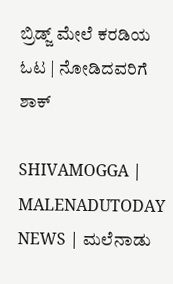ಬ್ರಿಡ್ಜ್‌ ಮೇಲೆ ಕರಡಿಯ ಓಟ | ನೋಡಿದವರಿಗೆ ಶಾಕ್

SHIVAMOGGA | MALENADUTODAY NEWS | ಮಲೆನಾಡು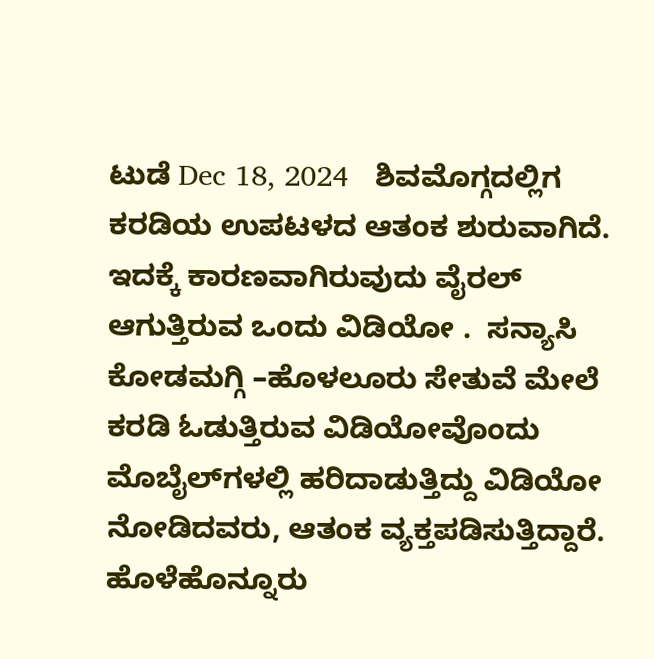ಟುಡೆ Dec 18, 2024   ಶಿವಮೊಗ್ಗದಲ್ಲಿಗ ಕರಡಿಯ ಉಪಟಳದ ಆತಂಕ ಶುರುವಾಗಿದೆ. ಇದಕ್ಕೆ ಕಾರಣವಾಗಿರುವುದು ವೈರಲ್‌ ಆಗುತ್ತಿರುವ ಒಂದು ವಿಡಿಯೋ .  ಸನ್ಯಾಸಿ ಕೋಡಮಗ್ಗಿ –ಹೊಳಲೂರು ಸೇತುವೆ ಮೇಲೆ ಕರಡಿ ಓಡುತ್ತಿರುವ ವಿಡಿಯೋವೊಂದು ಮೊಬೈಲ್‌ಗಳಲ್ಲಿ ಹರಿದಾಡುತ್ತಿದ್ದು ವಿಡಿಯೋ ನೋಡಿದವರು, ಆತಂಕ ವ್ಯಕ್ತಪಡಿಸುತ್ತಿದ್ದಾರೆ.  ಹೊಳೆಹೊನ್ನೂರು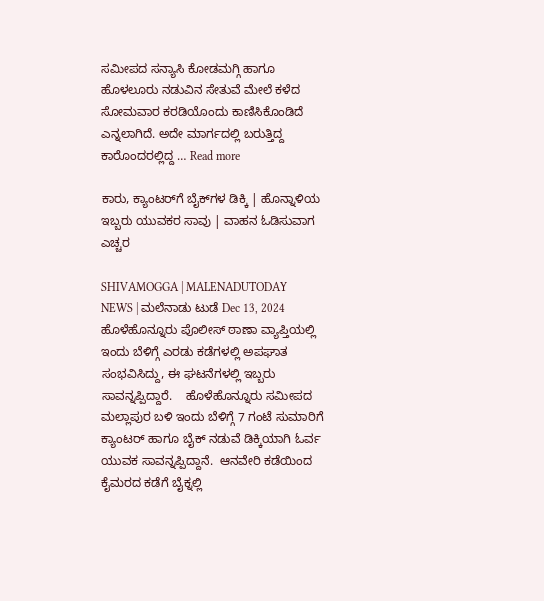ಸಮೀಪದ ಸನ್ಯಾಸಿ ಕೋಡಮಗ್ಗಿ ಹಾಗೂ ಹೊಳಲೂರು ನಡುವಿನ ಸೇತುವೆ ಮೇಲೆ ಕಳೆದ ಸೋಮವಾರ ಕರಡಿಯೊಂದು ಕಾಣಿಸಿಕೊಂಡಿದೆ ಎನ್ನಲಾಗಿದೆ. ಅದೇ ಮಾರ್ಗದಲ್ಲಿ ಬರುತ್ತಿದ್ದ ಕಾರೊಂದರಲ್ಲಿದ್ದ … Read more

ಕಾರು, ಕ್ಯಾಂಟರ್‌ಗೆ ಬೈಕ್‌ಗಳ ಡಿಕ್ಕಿ | ಹೊನ್ನಾಳಿಯ ಇಬ್ಬರು ಯುವಕರ ಸಾವು | ವಾಹನ ಓಡಿಸುವಾಗ ಎಚ್ಚರ

SHIVAMOGGA | MALENADUTODAY NEWS | ಮಲೆನಾಡು ಟುಡೆ Dec 13, 2024   ಹೊಳೆಹೊನ್ನೂರು ಪೊಲೀಸ್ ಠಾಣಾ ವ್ಯಾಪ್ತಿಯಲ್ಲಿ ಇಂದು ಬೆಳಿಗ್ಗೆ ಎರಡು ಕಡೆಗಳಲ್ಲಿ ಅಪಘಾತ ಸಂಭವಿಸಿದ್ದು, ಈ ಘಟನೆಗಳಲ್ಲಿ ಇಬ್ಬರು ಸಾವನ್ನಪ್ಪಿದ್ದಾರೆ.    ಹೊಳೆಹೊನ್ನೂರು ಸಮೀಪದ ಮಲ್ಲಾಪುರ ಬಳಿ ಇಂದು ಬೆಳಿಗ್ಗೆ 7 ಗಂಟೆ ಸುಮಾರಿಗೆ ಕ್ಯಾಂಟರ್‌ ಹಾಗೂ ಬೈಕ್‌ ನಡುವೆ ಡಿಕ್ಕಿಯಾಗಿ ಓರ್ವ ಯುವಕ ಸಾವನ್ನಪ್ಪಿದ್ದಾನೆ.  ಆನವೇರಿ ಕಡೆಯಿಂದ ಕೈಮರದ ಕಡೆಗೆ ಬೈಕ್ನಲ್ಲಿ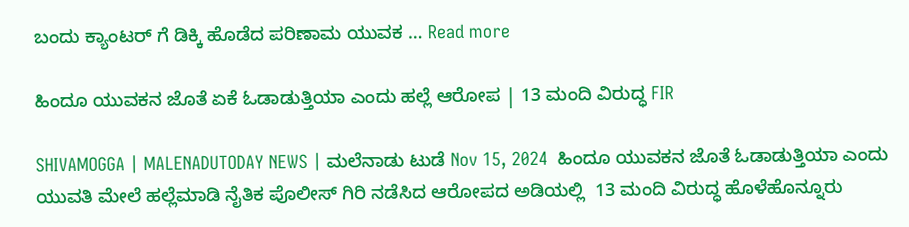ಬಂದು ಕ್ಯಾಂಟರ್ ಗೆ ಡಿಕ್ಕಿ ಹೊಡೆದ ಪರಿಣಾಮ ಯುವಕ … Read more

ಹಿಂದೂ ಯುವಕನ ಜೊತೆ ಏಕೆ ಓಡಾಡುತ್ತಿಯಾ ಎಂದು ಹಲ್ಲೆ ಆರೋಪ | 13 ಮಂದಿ ವಿರುದ್ಧ FIR

SHIVAMOGGA | MALENADUTODAY NEWS | ಮಲೆನಾಡು ಟುಡೆ Nov 15, 2024  ಹಿಂದೂ ಯುವಕನ ಜೊತೆ ಓಡಾಡುತ್ತಿಯಾ ಎಂದು ಯುವತಿ ಮೇಲೆ ಹಲ್ಲೆಮಾಡಿ ನೈತಿಕ ಪೊಲೀಸ್‌ ಗಿರಿ ನಡೆಸಿದ ಆರೋಪದ ಅಡಿಯಲ್ಲಿ  13 ಮಂದಿ ವಿರುದ್ಧ ಹೊಳೆಹೊನ್ನೂರು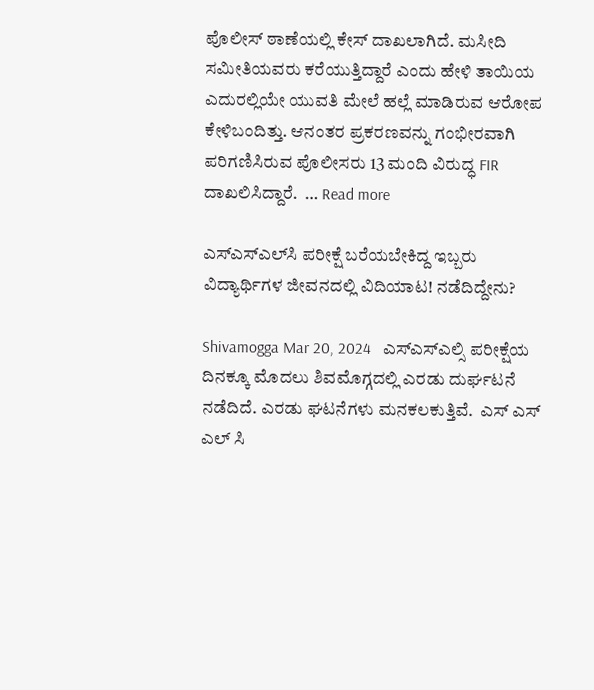ಪೊಲೀಸ್‌ ಠಾಣೆಯಲ್ಲಿ ಕೇಸ್‌ ದಾಖಲಾಗಿದೆ. ಮಸೀದಿ ಸಮೀತಿಯವರು ಕರೆಯುತ್ತಿದ್ದಾರೆ ಎಂದು ಹೇಳಿ ತಾಯಿಯ ಎದುರಲ್ಲಿಯೇ ಯುವತಿ ಮೇಲೆ ಹಲ್ಲೆ ಮಾಡಿರುವ ಆರೋಪ ಕೇಳಿಬಂದಿತ್ತು. ಆನಂತರ ಪ್ರಕರಣವನ್ನು ಗಂಭೀರವಾಗಿ ಪರಿಗಣಿಸಿರುವ ಪೊಲೀಸರು 13 ಮಂದಿ ವಿರುದ್ಧ FIR ದಾಖಲಿಸಿದ್ದಾರೆ.  … Read more

ಎಸ್‌ಎಸ್‌ಎಲ್‌ಸಿ ಪರೀಕ್ಷೆ ಬರೆಯಬೇಕಿದ್ದ ಇಬ್ಬರು ವಿದ್ಯಾರ್ಥಿಗಳ ಜೀವನದಲ್ಲಿ ವಿದಿಯಾಟ! ನಡೆದಿದ್ದೇನು?

Shivamogga Mar 20, 2024   ಎಸ್ಎಸ್ಎಲ್ಸಿ ಪರೀಕ್ಷೆಯ ದಿನಕ್ಕೂ ಮೊದಲು ಶಿವಮೊಗ್ಗದಲ್ಲಿ ಎರಡು ದುರ್ಘಟನೆ ನಡೆದಿದೆ. ಎರಡು ಘಟನೆಗಳು ಮನಕಲಕುತ್ತಿವೆ.  ಎಸ್ ಎಸ್ ಎಲ್ ಸಿ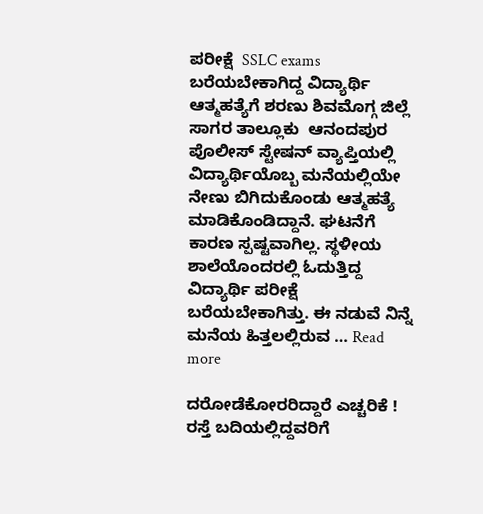ಪರೀಕ್ಷೆ  SSLC exams  ಬರೆಯಬೇಕಾಗಿದ್ದ ವಿದ್ಯಾರ್ಥಿ ಆತ್ಮಹತ್ಯೆಗೆ ಶರಣು ಶಿವಮೊಗ್ಗ ಜಿಲ್ಲೆ ಸಾಗರ ತಾಲ್ಲೂಕು  ಆನಂದಪುರ ಪೊಲೀಸ್ ಸ್ಟೇಷನ್ ವ್ಯಾಪ್ತಿಯಲ್ಲಿ ವಿದ್ಯಾರ್ಥಿಯೊಬ್ಬ ಮನೆಯಲ್ಲಿಯೇ ನೇಣು ಬಿಗಿದುಕೊಂಡು ಆತ್ಮಹತ್ಯೆ ಮಾಡಿಕೊಂಡಿದ್ದಾನೆ. ಘಟನೆಗೆ ಕಾರಣ ಸ್ಪಷ್ಟವಾಗಿಲ್ಲ. ಸ್ಥಳೀಯ ಶಾಲೆಯೊಂದರಲ್ಲಿ ಓದುತ್ತಿದ್ದ  ವಿದ್ಯಾರ್ಥಿ ಪರೀಕ್ಷೆ ಬರೆಯಬೇಕಾಗಿತ್ತು. ಈ ನಡುವೆ ನಿನ್ನೆ ಮನೆಯ ಹಿತ್ತಲಲ್ಲಿರುವ … Read more

ದರೋಡೆಕೋರರಿದ್ದಾರೆ ಎಚ್ಚರಿಕೆ ! ರಸ್ತೆ ಬದಿಯಲ್ಲಿದ್ದವರಿಗೆ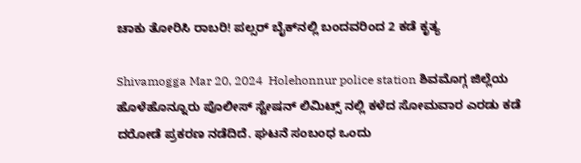ಚಾಕು ತೋರಿಸಿ ರಾಬರಿ! ಪಲ್ಸರ್‌ ಬೈಕ್‌ನಲ್ಲಿ ಬಂದವರಿಂದ 2 ಕಡೆ ಕೃತ್ಯ

Shivamogga Mar 20, 2024  Holehonnur police station ಶಿವಮೊಗ್ಗ ಜಿಲ್ಲೆಯ ಹೊಳೆಹೊನ್ನೂರು ಪೊಲೀಸ್‌ ಸ್ಟೇಷನ್‌ ಲಿಮಿಟ್ಸ್‌ ನಲ್ಲಿ ಕಳೆದ ಸೋಮವಾರ ಎರಡು ಕಡೆ ದರೋಡೆ ಪ್ರಕರಣ ನಡೆದಿದೆ. ಘಟನೆ ಸಂಬಂಧ ಒಂದು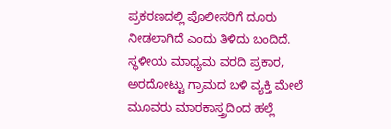ಪ್ರಕರಣದಲ್ಲಿ ಪೊಲೀಸರಿಗೆ ದೂರು ನೀಡಲಾಗಿದೆ ಎಂದು ತಿಳಿದು ಬಂದಿದೆ.  ಸ್ಥಳೀಯ ಮಾಧ್ಯಮ ವರದಿ ಪ್ರಕಾರ, ಅರದೋಟ್ಟು ಗ್ರಾಮದ ಬಳಿ ವ್ಯಕ್ತಿ ಮೇಲೆ ಮೂವರು ಮಾರಕಾಸ್ತ್ರದಿಂದ ಹಲ್ಲೆ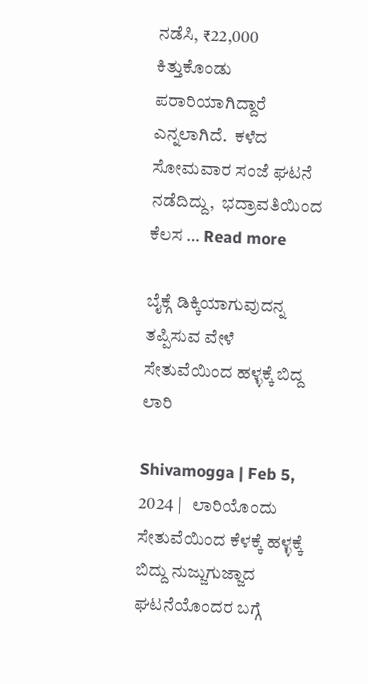ನಡೆಸಿ, ₹22,000 ಕಿತ್ತುಕೊಂಡು ಪರಾರಿಯಾಗಿದ್ದಾರೆ ಎನ್ನಲಾಗಿದೆ.  ಕಳೆದ ಸೋಮವಾರ ಸಂಜೆ ಘಟನೆ ನಡೆದಿದ್ದು,  ಭದ್ರಾವತಿಯಿಂದ ಕೆಲಸ … Read more

ಬೈಕ್ಗೆ ಡಿಕ್ಕಿಯಾಗುವುದನ್ನ ತಪ್ಪಿಸುವ ವೇಳೆ ಸೇತುವೆಯಿಂದ ಹಳ್ಳಕ್ಕೆ ಬಿದ್ದ ಲಾರಿ

Shivamogga | Feb 5, 2024 |   ಲಾರಿಯೊಂದು ಸೇತುವೆಯಿಂದ ಕೆಳಕ್ಕೆ ಹಳ್ಳಕ್ಕೆ ಬಿದ್ದು ನುಜ್ಜುಗುಜ್ಜಾದ ಘಟನೆಯೊಂದರ ಬಗ್ಗೆ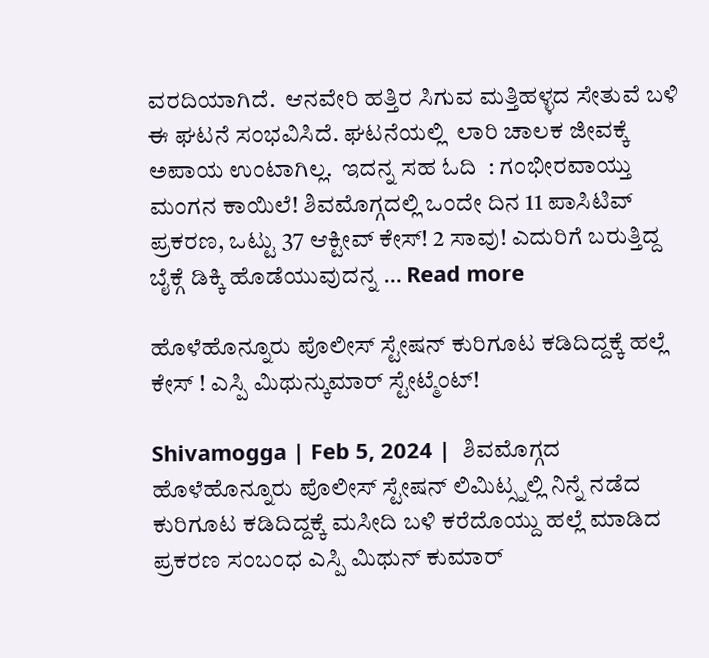ವರದಿಯಾಗಿದೆ.  ಆನವೇರಿ ಹತ್ತಿರ ಸಿಗುವ ಮತ್ತಿಹಳ್ಳದ ಸೇತುವೆ ಬಳಿ ಈ ಘಟನೆ ಸಂಭವಿಸಿದೆ. ಘಟನೆಯಲ್ಲಿ  ಲಾರಿ ಚಾಲಕ ಜೀವಕ್ಕೆ ಅಪಾಯ ಉಂಟಾಗಿಲ್ಲ.  ಇದನ್ನ ಸಹ ಓದಿ  : ಗಂಭೀರವಾಯ್ತು ಮಂಗನ ಕಾಯಿಲೆ! ಶಿವಮೊಗ್ಗದಲ್ಲಿ ಒಂದೇ ದಿನ 11 ಪಾಸಿಟಿವ್ ಪ್ರಕರಣ, ಒಟ್ಟು 37 ಆಕ್ಟೀವ್ ಕೇಸ್! 2 ಸಾವು! ಎದುರಿಗೆ ಬರುತ್ತಿದ್ದ ಬೈಕ್ಗೆ ಡಿಕ್ಕಿ ಹೊಡೆಯುವುದನ್ನ … Read more

ಹೊಳೆಹೊನ್ನೂರು ಪೊಲೀಸ್ ಸ್ಟೇಷನ್ ಕುರಿಗೂಟ ಕಡಿದಿದ್ದಕ್ಕೆ ಹಲ್ಲೆ ಕೇಸ್ ! ಎಸ್ಪಿ ಮಿಥುನ್ಕುಮಾರ್ ಸ್ಟೇಟ್ಮೆಂಟ್!

Shivamogga | Feb 5, 2024 |  ಶಿವಮೊಗ್ಗದ ಹೊಳೆಹೊನ್ನೂರು ಪೊಲೀಸ್ ಸ್ಟೇಷನ್ ಲಿಮಿಟ್ಸ್ನಲ್ಲಿ ನಿನ್ನೆ ನಡೆದ ಕುರಿಗೂಟ ಕಡಿದಿದ್ದಕ್ಕೆ ಮಸೀದಿ ಬಳಿ ಕರೆದೊಯ್ದು ಹಲ್ಲೆ ಮಾಡಿದ ಪ್ರಕರಣ ಸಂಬಂಧ ಎಸ್ಪಿ ಮಿಥುನ್ ಕುಮಾರ್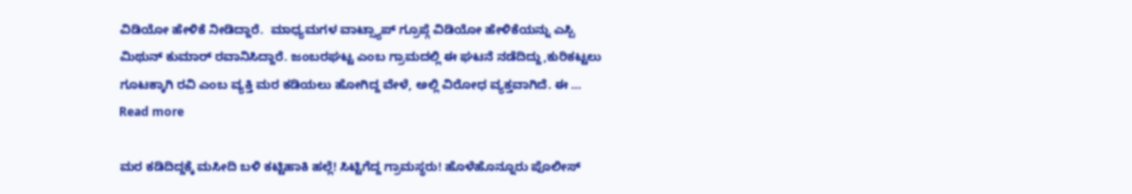ವಿಡಿಯೋ ಹೇಳಿಕೆ ನೀಡಿದ್ದಾರೆ.  ಮಾಧ್ಯಮಗಳ ವಾಟ್ಸ್ಯಾಪ್ ಗ್ರೂಪ್ಗೆ ವಿಡಿಯೋ ಹೇಳಿಕೆಯನ್ನು ಎಸ್ಪಿ ಮಿಥುನ್ ಕುಮಾರ್ ರವಾನಿಸಿದ್ದಾರೆ. ಜಂಬರಘಟ್ಟ ಎಂಬ ಗ್ರಾಮದಲ್ಲಿ ಈ ಘಟನೆ ನಡೆದಿದ್ದು,ಕುರಿಕಟ್ಟಲು ಗೂಟಕ್ಕಾಗಿ ರವಿ ಎಂಬ ವ್ಯಕ್ತಿ ಮರ ಕಡಿಯಲು ಹೋಗಿದ್ದ ವೇಳೆ, ಅಲ್ಲಿ ವಿರೋಧ ವ್ಯಕ್ತವಾಗಿದೆ. ಈ … Read more

ಮರ ಕಡಿದಿದ್ದಕ್ಕೆ ಮಸೀದಿ ಬಳಿ ಕಟ್ಟಿಹಾಕಿ ಹಲ್ಲೆ! ಸಿಟ್ಟಿಗೆದ್ದ ಗ್ರಾಮಸ್ಥರು! ಹೊಳೆಹೊನ್ನೂರು ಪೊಲೀಸ್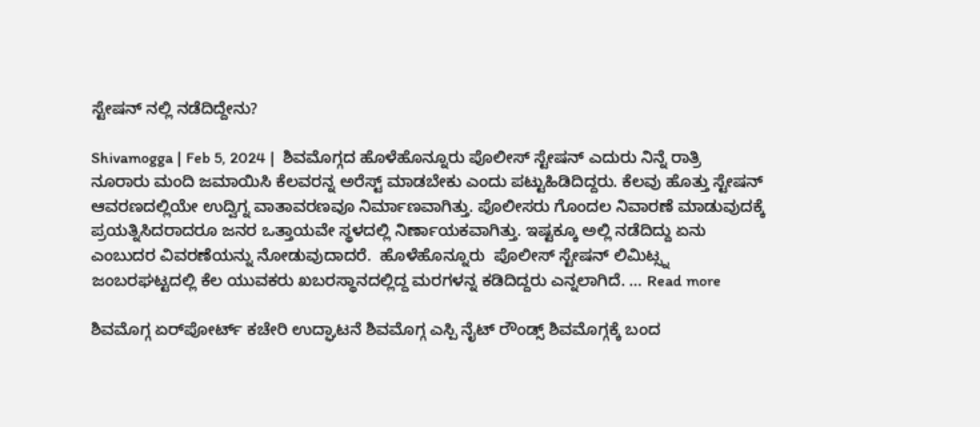ಸ್ಟೇಷನ್ ನಲ್ಲಿ ನಡೆದಿದ್ದೇನು?

Shivamogga | Feb 5, 2024 |  ಶಿವಮೊಗ್ಗದ ಹೊಳೆಹೊನ್ನೂರು ಪೊಲೀಸ್ ಸ್ಟೇಷನ್ ಎದುರು ನಿನ್ನೆ ರಾತ್ರಿ ನೂರಾರು ಮಂದಿ ಜಮಾಯಿಸಿ ಕೆಲವರನ್ನ ಅರೆಸ್ಟ್ ಮಾಡಬೇಕು ಎಂದು ಪಟ್ಟುಹಿಡಿದಿದ್ದರು. ಕೆಲವು ಹೊತ್ತು ಸ್ಟೇಷನ್ ಆವರಣದಲ್ಲಿಯೇ ಉದ್ವಿಗ್ನ ವಾತಾವರಣವೂ ನಿರ್ಮಾಣವಾಗಿತ್ತು. ಪೊಲೀಸರು ಗೊಂದಲ ನಿವಾರಣೆ ಮಾಡುವುದಕ್ಕೆ ಪ್ರಯತ್ನಿಸಿದರಾದರೂ ಜನರ ಒತ್ತಾಯವೇ ಸ್ಥಳದಲ್ಲಿ ನಿರ್ಣಾಯಕವಾಗಿತ್ತು. ಇಷ್ಟಕ್ಕೂ ಅಲ್ಲಿ ನಡೆದಿದ್ದು ಏನು ಎಂಬುದರ ವಿವರಣೆಯನ್ನು ನೋಡುವುದಾದರೆ.  ಹೊಳೆಹೊನ್ನೂರು  ಪೊಲೀಸ್ ಸ್ಟೇಷನ್ ಲಿಮಿಟ್ಸ್ನ ಜಂಬರಘಟ್ಟದಲ್ಲಿ ಕೆಲ ಯುವಕರು ಖಬರಸ್ಥಾನದಲ್ಲಿದ್ದ ಮರಗಳನ್ನ ಕಡಿದಿದ್ದರು ಎನ್ನಲಾಗಿದೆ. … Read more

ಶಿವಮೊಗ್ಗ ಏರ್‌ಪೋರ್ಟ್ ಕಚೇರಿ ಉದ್ಘಾಟನೆ ಶಿವಮೊಗ್ಗ ಎಸ್ಪಿ ನೈಟ್ ರೌಂಡ್ಸ್ ಶಿವಮೊಗ್ಗಕ್ಕೆ ಬಂದ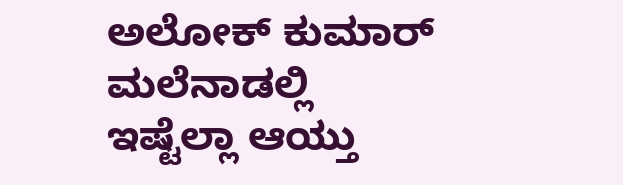ಅಲೋಕ್ ಕುಮಾರ್ ಮಲೆನಾಡಲ್ಲಿ ಇಷ್ಟೆಲ್ಲಾ ಆಯ್ತು